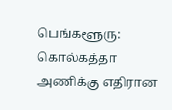பெங்களூரு: கொல்கத்தா அணிக்கு எதிரான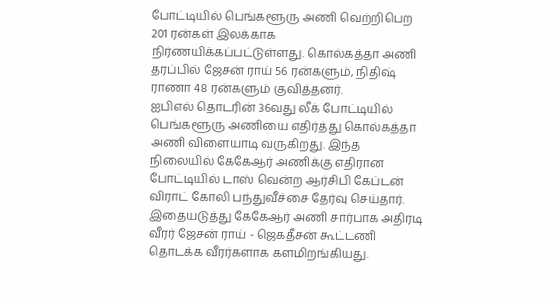போட்டியில் பெங்களூரு அணி வெற்றிபெற 201 ரன்கள் இலக்காக நிர்ணயிக்கப்பட்டுள்ளது. கொல்கத்தா அணி தரப்பில் ஜேசன் ராய் 56 ரன்களும், நிதிஷ் ராணா 48 ரன்களும் குவித்தனர்.
ஐபிஎல் தொடரின் 36வது லீக் போட்டியில் பெங்களூரு அணியை எதிர்த்து கொல்கத்தா அணி விளையாடி வருகிறது. இந்த நிலையில் கேகேஆர் அணிக்கு எதிரான போட்டியில் டாஸ் வென்ற ஆர்சிபி கேப்டன் விராட் கோலி பந்துவீச்சை தேர்வு செய்தார். இதையடுத்து கேகேஆர் அணி சார்பாக அதிரடி வீரர் ஜேசன் ராய் - ஜெகதீசன் கூட்டணி தொடக்க வீரர்களாக களமிறங்கியது.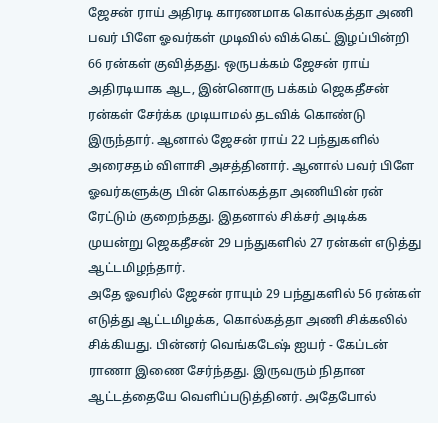ஜேசன் ராய் அதிரடி காரணமாக கொல்கத்தா அணி பவர் பிளே ஓவர்கள் முடிவில் விக்கெட் இழப்பின்றி 66 ரன்கள் குவித்தது. ஒருபக்கம் ஜேசன் ராய் அதிரடியாக ஆட, இன்னொரு பக்கம் ஜெகதீசன் ரன்கள் சேர்க்க முடியாமல் தடவிக் கொண்டு இருந்தார். ஆனால் ஜேசன் ராய் 22 பந்துகளில் அரைசதம் விளாசி அசத்தினார். ஆனால் பவர் பிளே ஓவர்களுக்கு பின் கொல்கத்தா அணியின் ரன் ரேட்டும் குறைந்தது. இதனால் சிக்சர் அடிக்க முயன்று ஜெகதீசன் 29 பந்துகளில் 27 ரன்கள் எடுத்து ஆட்டமிழந்தார்.
அதே ஓவரில் ஜேசன் ராயும் 29 பந்துகளில் 56 ரன்கள் எடுத்து ஆட்டமிழக்க, கொல்கத்தா அணி சிக்கலில் சிக்கியது. பின்னர் வெங்கடேஷ் ஐயர் - கேப்டன் ராணா இணை சேர்ந்தது. இருவரும் நிதான ஆட்டத்தையே வெளிப்படுத்தினர். அதேபோல்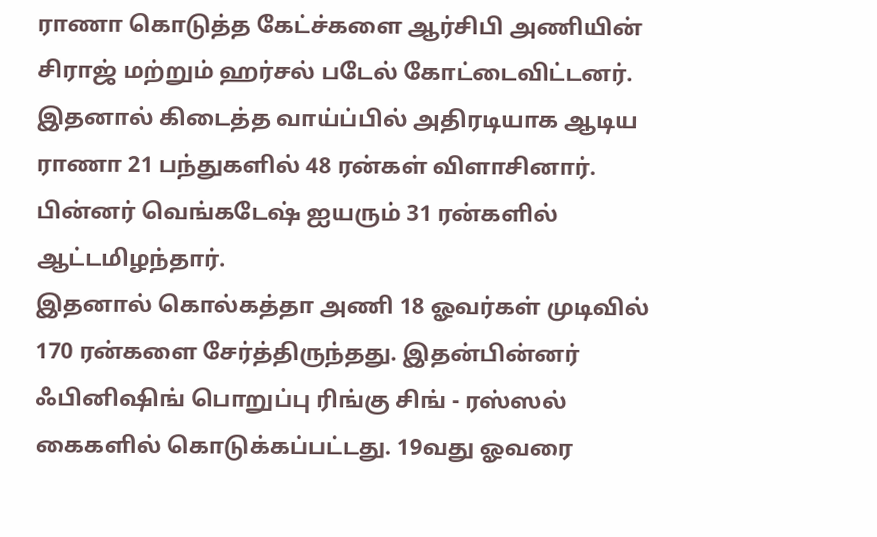ராணா கொடுத்த கேட்ச்களை ஆர்சிபி அணியின் சிராஜ் மற்றும் ஹர்சல் படேல் கோட்டைவிட்டனர். இதனால் கிடைத்த வாய்ப்பில் அதிரடியாக ஆடிய ராணா 21 பந்துகளில் 48 ரன்கள் விளாசினார். பின்னர் வெங்கடேஷ் ஐயரும் 31 ரன்களில் ஆட்டமிழந்தார்.
இதனால் கொல்கத்தா அணி 18 ஓவர்கள் முடிவில் 170 ரன்களை சேர்த்திருந்தது. இதன்பின்னர் ஃபினிஷிங் பொறுப்பு ரிங்கு சிங் - ரஸ்ஸல் கைகளில் கொடுக்கப்பட்டது. 19வது ஓவரை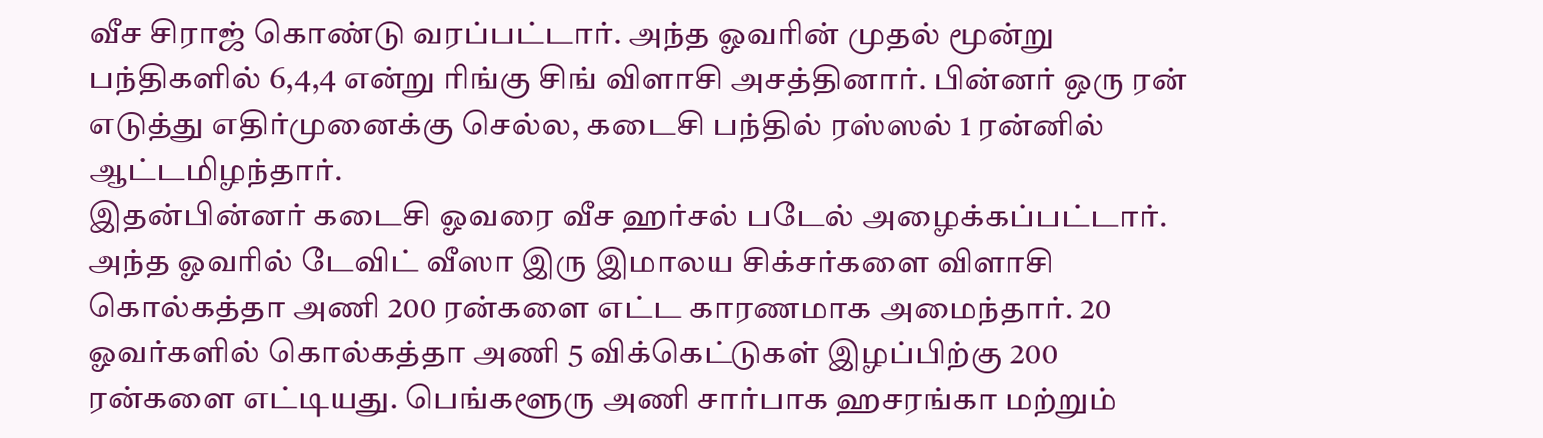வீச சிராஜ் கொண்டு வரப்பட்டார். அந்த ஓவரின் முதல் மூன்று பந்திகளில் 6,4,4 என்று ரிங்கு சிங் விளாசி அசத்தினார். பின்னர் ஒரு ரன் எடுத்து எதிர்முனைக்கு செல்ல, கடைசி பந்தில் ரஸ்ஸல் 1 ரன்னில் ஆட்டமிழந்தார்.
இதன்பின்னர் கடைசி ஓவரை வீச ஹர்சல் படேல் அழைக்கப்பட்டார். அந்த ஓவரில் டேவிட் வீஸா இரு இமாலய சிக்சர்களை விளாசி கொல்கத்தா அணி 200 ரன்களை எட்ட காரணமாக அமைந்தார். 20 ஓவர்களில் கொல்கத்தா அணி 5 விக்கெட்டுகள் இழப்பிற்கு 200 ரன்களை எட்டியது. பெங்களூரு அணி சார்பாக ஹசரங்கா மற்றும்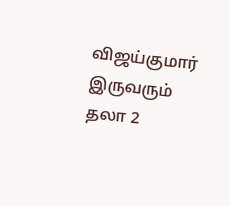விஜய்குமார் இருவரும் தலா 2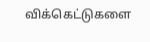விக்கெட்டுகளை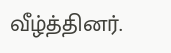வீழ்த்தினர்.